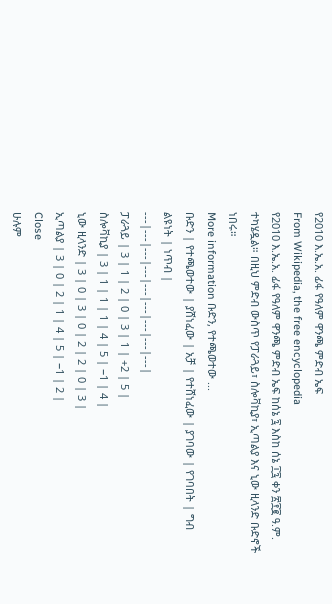የ2010 እ.ኤ.አ. ፊፋ የዓለም ዋንጫ ምድብ ኤፍ
From Wikipedia, the free encyclopedia
የ2010 እ.ኤ.አ. ፊፋ የዓለም ዋንጫ ምድብ ኤፍ ከሰኔ ፯ እስከ ሰኔ ፲፯ ቀን ፳፻፪ ዓ.ም. ተካሄዷል። በዚህ ምድብ ውስጥ የፓራጓይ፣ ስሎቫኪያ፣ ኢጣልያ እና ኒው ዚላንድ ቡድኖች ነበሩ።
More information ቡድን, የተጫወተው ...
ቡድን | የተጫወተው | ያሸነፈው | አቻ | የተሸነፈው | ያገባው | የገባበት | ግብ ልዩነት | ነጥብ |
---|---|---|---|---|---|---|---|---|
ፓራጓይ | 3 | 1 | 2 | 0 | 3 | 1 | +2 | 5 |
ስሎቫኪያ | 3 | 1 | 1 | 1 | 4 | 5 | −1 | 4 |
ኒው ዚላንድ | 3 | 0 | 3 | 0 | 2 | 2 | 0 | 3 |
ኢጣልያ | 3 | 0 | 2 | 1 | 4 | 5 | −1 | 2 |
Close
ሁሉም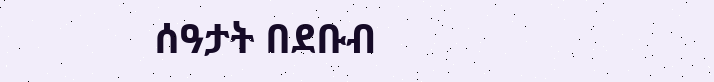ሰዓታት በደቡብ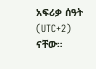አፍሪቃ ሰዓት (UTC+2) ናቸው።